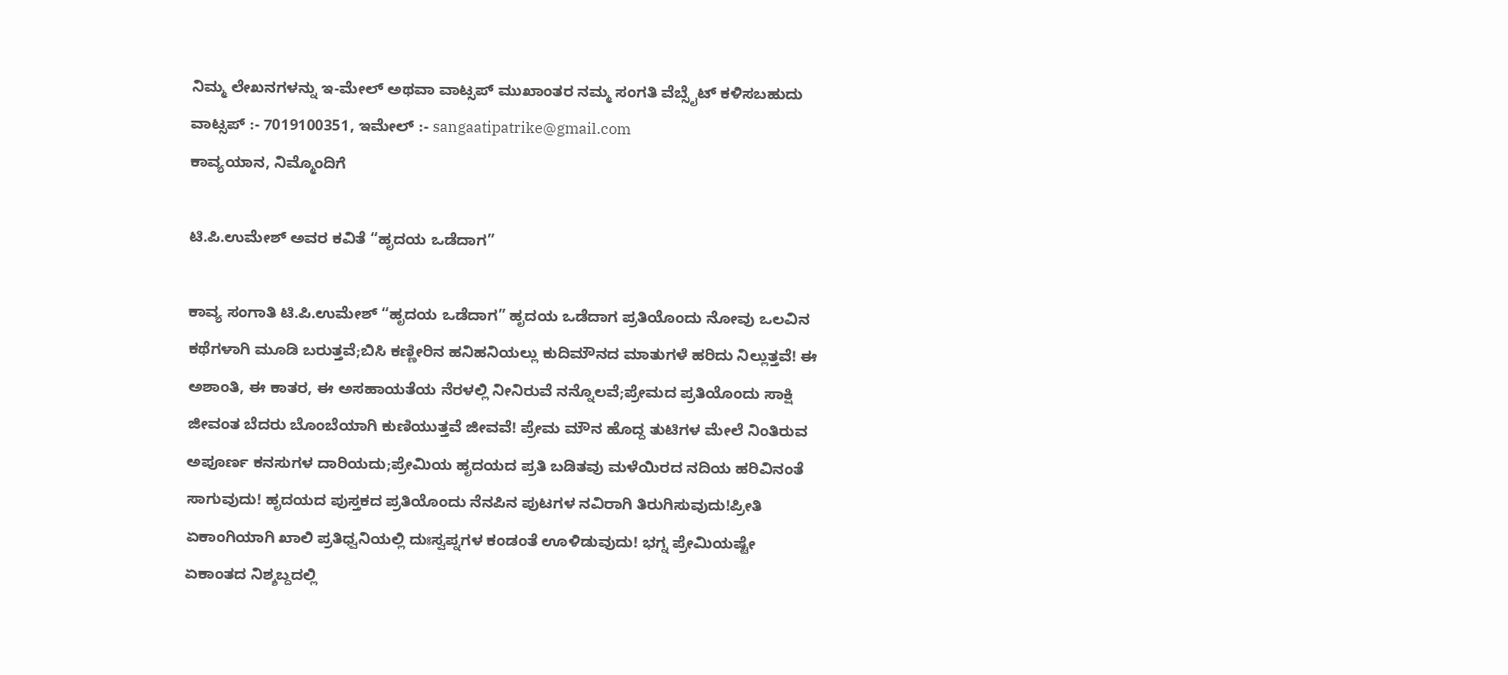ನಿಮ್ಮ ಲೇಖನಗಳನ್ನು ಇ-ಮೇಲ್ ಅಥವಾ ವಾಟ್ಸಪ್ ಮುಖಾಂತರ ನಮ್ಮ ಸಂಗತಿ ವೆಬ್ಸೈಟ್ ಕಳಿಸಬಹುದು ವಾಟ್ಸಪ್‌ :- 7019100351, ಇಮೇಲ್ :- sangaatipatrike@gmail.com
ಕಾವ್ಯಯಾನ, ನಿಮ್ಮೊಂದಿಗೆ

ಟಿ.ಪಿ.ಉಮೇಶ್ ಅವರ ಕವಿತೆ “ಹೃದಯ ಒಡೆದಾಗ”

ಕಾವ್ಯ ಸಂಗಾತಿ ಟಿ.ಪಿ.ಉಮೇಶ್ “ಹೃದಯ ಒಡೆದಾಗ” ಹೃದಯ ಒಡೆದಾಗ ಪ್ರತಿಯೊಂದು ನೋವು ಒಲವಿನ ಕಥೆಗಳಾಗಿ ಮೂಡಿ ಬರುತ್ತವೆ;ಬಿಸಿ ಕಣ್ಣೀರಿನ ಹನಿಹನಿಯಲ್ಲು ಕುದಿಮೌನದ ಮಾತುಗಳೆ ಹರಿದು ನಿಲ್ಲುತ್ತವೆ! ಈ ಅಶಾಂತಿ, ಈ ಕಾತರ, ಈ ಅಸಹಾಯತೆಯ ನೆರಳಲ್ಲಿ ನೀನಿರುವೆ ನನ್ನೊಲವೆ;ಪ್ರೇಮದ ಪ್ರತಿಯೊಂದು ಸಾಕ್ಷಿ ಜೀವಂತ ಬೆದರು ಬೊಂಬೆಯಾಗಿ ಕುಣಿಯುತ್ತವೆ ಜೀವವೆ! ಪ್ರೇಮ ಮೌನ ಹೊದ್ದ ತುಟಿಗಳ ಮೇಲೆ ನಿಂತಿರುವ ಅಪೂರ್ಣ ಕನಸುಗಳ ದಾರಿಯದು;ಪ್ರೇಮಿಯ ಹೃದಯದ ಪ್ರತಿ ಬಡಿತವು ಮಳೆಯಿರದ ನದಿಯ ಹರಿವಿನಂತೆ ಸಾಗುವುದು! ಹೃದಯದ ಪುಸ್ತಕದ ಪ್ರತಿಯೊಂದು ನೆನಪಿನ ಪುಟಗಳ ನವಿರಾಗಿ ತಿರುಗಿಸುವುದು!ಪ್ರೀತಿ ಏಕಾಂಗಿಯಾಗಿ ಖಾಲಿ ಪ್ರತಿಧ್ವನಿಯಲ್ಲಿ ದುಃಸ್ವಪ್ನಗಳ ಕಂಡಂತೆ ಊಳಿಡುವುದು! ಭಗ್ನ ಪ್ರೇಮಿಯಷ್ಟೇ ಏಕಾಂತದ ನಿಶ್ಶಬ್ದದಲ್ಲಿ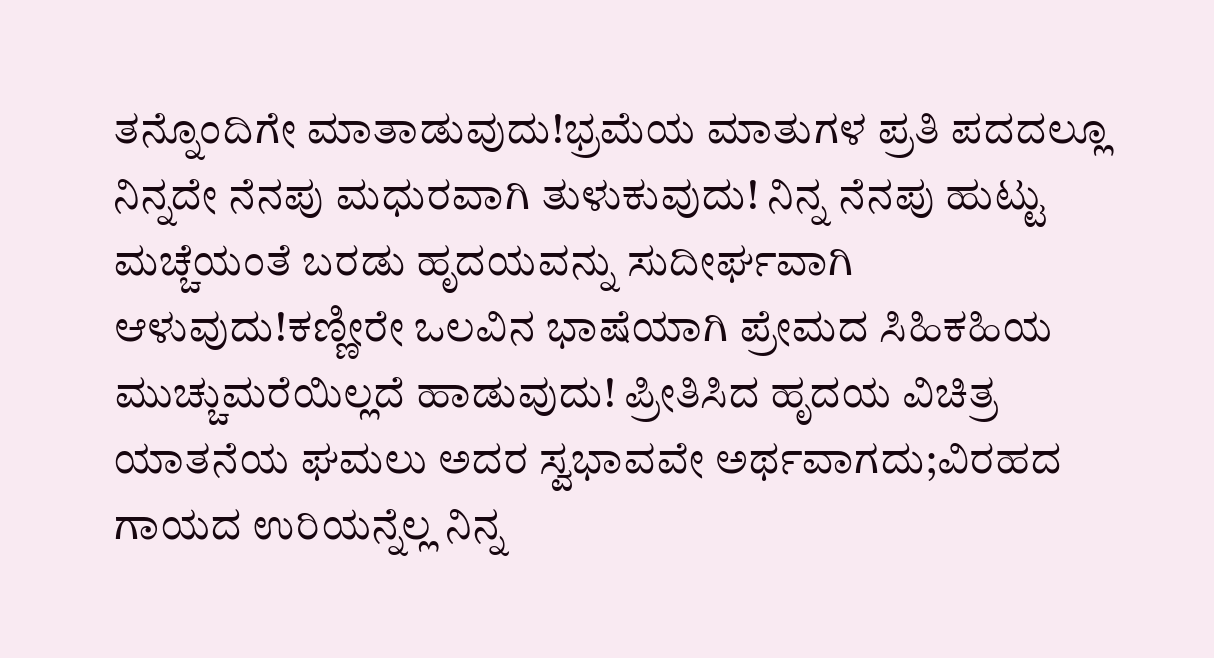ತನ್ನೊಂದಿಗೇ ಮಾತಾಡುವುದು!ಭ್ರಮೆಯ ಮಾತುಗಳ ಪ್ರತಿ ಪದದಲ್ಲೂ ನಿನ್ನದೇ ನೆನಪು ಮಧುರವಾಗಿ ತುಳುಕುವುದು! ನಿನ್ನ ನೆನಪು ಹುಟ್ಟು ಮಚ್ಚೆಯಂತೆ ಬರಡು ಹೃದಯವನ್ನು ಸುದೀರ್ಘವಾಗಿ ಆಳುವುದು!ಕಣ್ಣೀರೇ ಒಲವಿನ ಭಾಷೆಯಾಗಿ ಪ್ರೇಮದ ಸಿಹಿಕಹಿಯ ಮುಚ್ಚುಮರೆಯಿಲ್ಲದೆ ಹಾಡುವುದು! ಪ್ರೀತಿಸಿದ ಹೃದಯ ವಿಚಿತ್ರ ಯಾತನೆಯ ಘಮಲು ಅದರ ಸ್ವಭಾವವೇ ಅರ್ಥವಾಗದು;ವಿರಹದ ಗಾಯದ ಉರಿಯನ್ನೆಲ್ಲ ನಿನ್ನ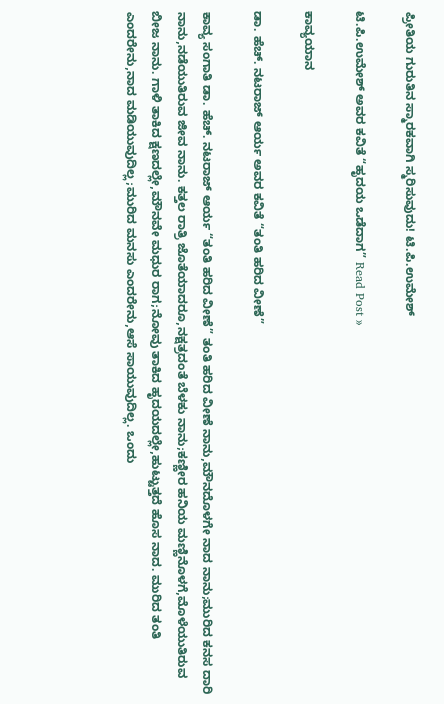ಪ್ರೀತಿಯ ಗುರುತಿನ ಸ್ಮಾರಕವಾಗಿ ಸ್ಮರಿಸುವುದು! ಟಿ.ಪಿ.ಉಮೇಶ್

ಟಿ.ಪಿ.ಉಮೇಶ್ ಅವರ ಕವಿತೆ “ಹೃದಯ ಒಡೆದಾಗ” Read Post »

ಕಾವ್ಯಯಾನ

ಡಾ. ಹೆಚ್. ನಟರಾಜ್ ಆರ್ಯ ಅವರ ಕವಿತೆ “ತಂತಿ ಹರಿದ ವೀಣೆ”

ಕಾವ್ಯ ಸಂಗಾತಿ ಡಾ. ಹೆಚ್. ನಟರಾಜ್ ಆರ್ಯ “ತಂತಿ ಹರಿದ ವೀಣೆ” ತಂತಿ ಹರಿದ ವೀಣೆ ನಾನು,ಮೌನದೊಳಗೇ ನಾದ ನಾನು;ಮುರಿದ ಕನಸ ದಾರಿ ನಾನು,ನಡೆಯುತಿರುವ ಜೀವ ನಾನು. ಕತ್ತಲ ರಾತ್ರಿ ಜೊತೆಯಾದರೂ,ನಕ್ಷತ್ರದಂತೆ ಬೆಳಕು ನಾನು;ಕಣ್ಣೀರ ಹನಿಯ ಮಣ್ಣಿನೊಳಗೆ,ಮೊಳೆಯುತಿರುವ ಬೀಜ ನಾನು. ಗಾಳಿ ತಾಕಿದ ಕ್ಷಣದಲ್ಲೇ,ಮೌನವೇ ಮಧುರ ರಾಗ;ನೋವು ತಾಕಿದ ಹೃದಯದಲ್ಲೇ,ಹುಟ್ಟುತ್ತದೆ ಹೊಸ ನಾದ. ಮುರಿದ ತಂತಿ ಎಂದರೇನು,ನಾದ ಮಡಿಯುವುದಿಲ್ಲ;ಮುರಿದ ಮನಸು ಎಂದರೇನು,ಆಸೆ ಸಾಯುವುದಿಲ್ಲ. ಒಂದು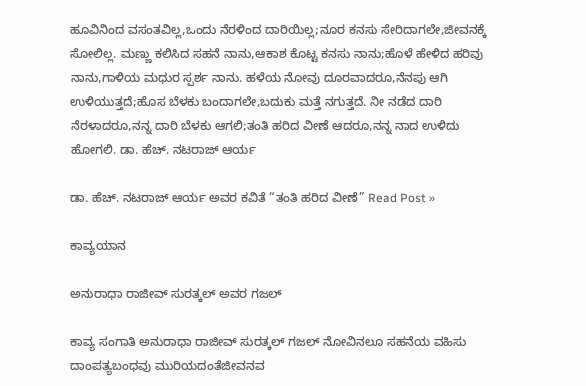ಹೂವಿನಿಂದ ವಸಂತವಿಲ್ಲ,ಒಂದು ನೆರಳಿಂದ ದಾರಿಯಿಲ್ಲ;ನೂರ ಕನಸು ಸೇರಿದಾಗಲೇ,ಜೀವನಕ್ಕೆ ಸೋಲಿಲ್ಲ. ಮಣ್ಣು ಕಲಿಸಿದ ಸಹನೆ ನಾನು,ಆಕಾಶ ಕೊಟ್ಟ ಕನಸು ನಾನು;ಹೊಳೆ ಹೇಳಿದ ಹರಿವು ನಾನು,ಗಾಳಿಯ ಮಧುರ ಸ್ಪರ್ಶ ನಾನು. ಹಳೆಯ ನೋವು ದೂರವಾದರೂ,ನೆನಪು ಆಗಿ ಉಳಿಯುತ್ತದೆ;ಹೊಸ ಬೆಳಕು ಬಂದಾಗಲೇ,ಬದುಕು ಮತ್ತೆ ನಗುತ್ತದೆ. ನೀ ನಡೆದ ದಾರಿ ನೆರಳಾದರೂ,ನನ್ನ ದಾರಿ ಬೆಳಕು ಆಗಲಿ;ತಂತಿ ಹರಿದ ವೀಣೆ ಆದರೂ,ನನ್ನ ನಾದ ಉಳಿದು ಹೋಗಲಿ. ಡಾ. ಹೆಚ್. ನಟರಾಜ್ ಆರ್ಯ

ಡಾ. ಹೆಚ್. ನಟರಾಜ್ ಆರ್ಯ ಅವರ ಕವಿತೆ “ತಂತಿ ಹರಿದ ವೀಣೆ” Read Post »

ಕಾವ್ಯಯಾನ

ಅನುರಾಧಾ ರಾಜೀವ್ ಸುರತ್ಕಲ್ ಅವರ ಗಜಲ್

ಕಾವ್ಯ ಸಂಗಾತಿ ಅನುರಾಧಾ ರಾಜೀವ್ ಸುರತ್ಕಲ್ ಗಜಲ್ ನೋವಿನಲೂ ಸಹನೆಯ ವಹಿಸು ದಾಂಪತ್ಯಬಂಧವು ಮುರಿಯದಂತೆಜೀವನವ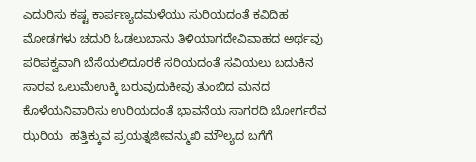ಎದುರಿಸು ಕಷ್ಟ ಕಾರ್ಪಣ್ಯದಮಳೆಯು ಸುರಿಯದಂತೆ ಕವಿದಿಹ ಮೋಡಗಳು ಚದುರಿ ಓಡಲುಬಾನು ತಿಳಿಯಾಗದೇವಿವಾಹದ ಅರ್ಥವು ಪರಿಪಕ್ವವಾಗಿ ಬೆಸೆಯಲಿದೂರಕೆ ಸರಿಯದಂತೆ ಸವಿಯಲು ಬದುಕಿನ ಸಾರವ ಒಲುಮೆಉಕ್ಕಿ ಬರುವುದುಕೀವು ತುಂಬಿದ ಮನದ ಕೊಳೆಯನಿವಾರಿಸು ಉರಿಯದಂತೆ ಭಾವನೆಯ ಸಾಗರದಿ ಬೋರ್ಗರೆವ ಝರಿಯ  ಹತ್ತಿಕ್ಕುವ ಪ್ರಯತ್ನಜೀವನ್ಮುಖಿ ಮೌಲ್ಯದ ಬಗೆಗೆ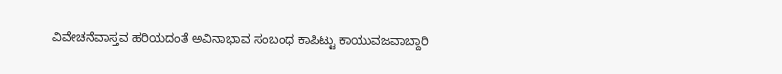ವಿವೇಚನೆವಾಸ್ತವ ಹರಿಯದಂತೆ ಅವಿನಾಭಾವ ಸಂಬಂಧ ಕಾಪಿಟ್ಟು ಕಾಯುವಜವಾಬ್ದಾರಿ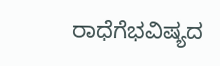ರಾಧೆಗೆಭವಿಷ್ಯದ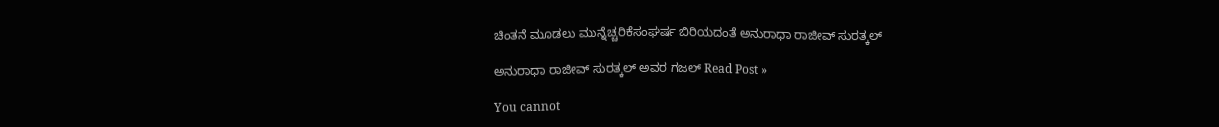ಚಿಂತನೆ ಮೂಡಲು ಮುನ್ನೆಚ್ಚರಿಕೆಸಂಘರ್ಷ ಬಿರಿಯದಂತೆ ಅನುರಾಧಾ ರಾಜೀವ್ ಸುರತ್ಕಲ್

ಅನುರಾಧಾ ರಾಜೀವ್ ಸುರತ್ಕಲ್ ಅವರ ಗಜಲ್ Read Post »

You cannot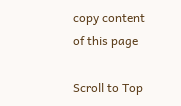copy content of this page

Scroll to Top